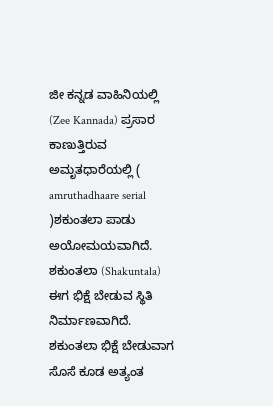ಜೀ ಕನ್ನಡ ವಾಹಿನಿಯಲ್ಲಿ (Zee Kannada) ಪ್ರಸಾರ ಕಾಣುತ್ತಿರುವ ಅಮೃತಧಾರೆಯಲ್ಲಿ ( amruthadhaare serial )ಶಕುಂತಲಾ ಪಾಡು ಅಯೋಮಯವಾಗಿದೆ. ಶಕುಂತಲಾ (Shakuntala) ಈಗ ಭಿಕ್ಷೆ ಬೇಡುವ ಸ್ಥಿತಿ ನಿರ್ಮಾಣವಾಗಿದೆ. ಶಕುಂತಲಾ ಭಿಕ್ಷೆ ಬೇಡುವಾಗ ಸೊಸೆ ಕೂಡ ಅತ್ಯಂತ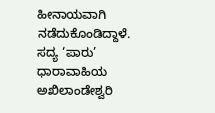ಹೀನಾಯವಾಗಿ ನಡೆದುಕೊಂಡಿದ್ದಾಳೆ.
ಸದ್ಯ ‘ಪಾರು’ ಧಾರಾವಾಹಿಯ ಅಖಿಲಾಂಡೇಶ್ವರಿ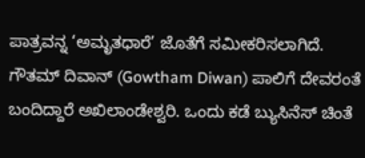ಪಾತ್ರವನ್ನ ‘ಅಮೃತಧಾರೆ’ ಜೊತೆಗೆ ಸಮೀಕರಿಸಲಾಗಿದೆ. ಗೌತಮ್ ದಿವಾನ್ (Gowtham Diwan) ಪಾಲಿಗೆ ದೇವರಂತೆ ಬಂದಿದ್ದಾರೆ ಅಖಿಲಾಂಡೇಶ್ವರಿ. ಒಂದು ಕಡೆ ಬ್ಯುಸಿನೆಸ್ ಚಿಂತೆ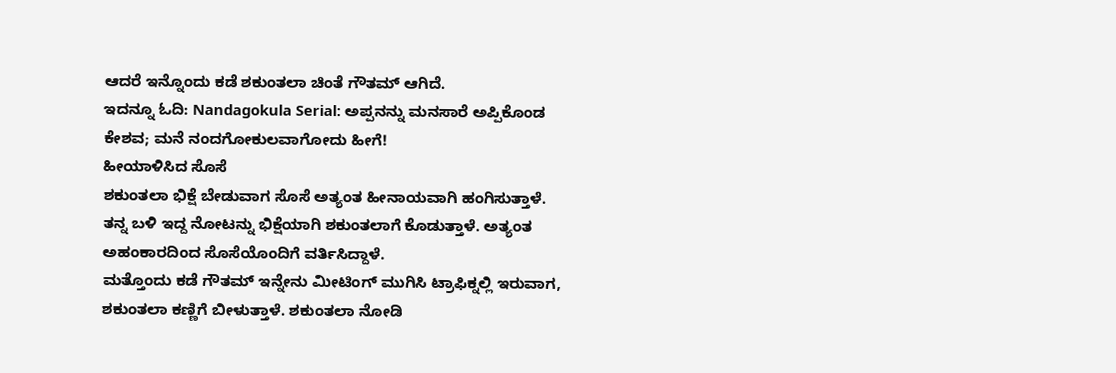ಆದರೆ ಇನ್ನೊಂದು ಕಡೆ ಶಕುಂತಲಾ ಚಿಂತೆ ಗೌತಮ್ ಆಗಿದೆ.
ಇದನ್ನೂ ಓದಿ: Nandagokula Serial: ಅಪ್ಪನನ್ನು ಮನಸಾರೆ ಅಪ್ಪಿಕೊಂಡ ಕೇಶವ; ಮನೆ ನಂದಗೋಕುಲವಾಗೋದು ಹೀಗೆ!
ಹೀಯಾಳಿಸಿದ ಸೊಸೆ
ಶಕುಂತಲಾ ಭಿಕ್ಷೆ ಬೇಡುವಾಗ ಸೊಸೆ ಅತ್ಯಂತ ಹೀನಾಯವಾಗಿ ಹಂಗಿಸುತ್ತಾಳೆ. ತನ್ನ ಬಳಿ ಇದ್ದ ನೋಟನ್ನು ಭಿಕ್ಷೆಯಾಗಿ ಶಕುಂತಲಾಗೆ ಕೊಡುತ್ತಾಳೆ. ಅತ್ಯಂತ ಅಹಂಕಾರದಿಂದ ಸೊಸೆಯೊಂದಿಗೆ ವರ್ತಿಸಿದ್ದಾಳೆ.
ಮತ್ತೊಂದು ಕಡೆ ಗೌತಮ್ ಇನ್ನೇನು ಮೀಟಿಂಗ್ ಮುಗಿಸಿ ಟ್ರಾಫಿಕ್ನಲ್ಲಿ ಇರುವಾಗ, ಶಕುಂತಲಾ ಕಣ್ಣಿಗೆ ಬೀಳುತ್ತಾಳೆ. ಶಕುಂತಲಾ ನೋಡಿ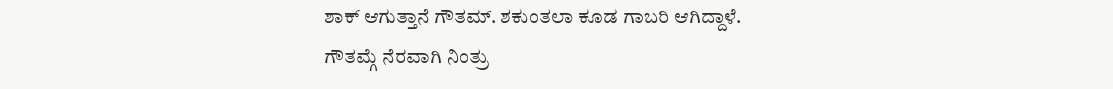ಶಾಕ್ ಆಗುತ್ತಾನೆ ಗೌತಮ್. ಶಕುಂತಲಾ ಕೂಡ ಗಾಬರಿ ಆಗಿದ್ದಾಳೆ.
ಗೌತಮ್ಗೆ ನೆರವಾಗಿ ನಿಂತ್ರು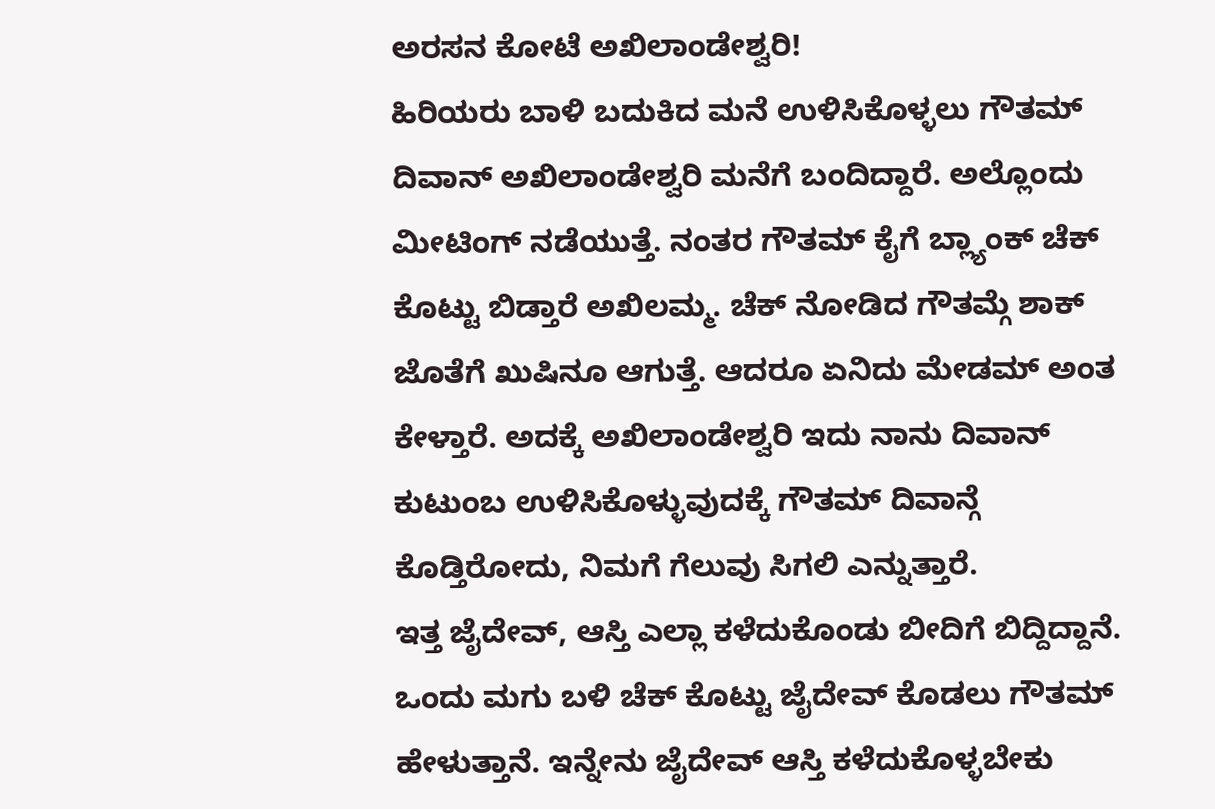ಅರಸನ ಕೋಟೆ ಅಖಿಲಾಂಡೇಶ್ವರಿ!
ಹಿರಿಯರು ಬಾಳಿ ಬದುಕಿದ ಮನೆ ಉಳಿಸಿಕೊಳ್ಳಲು ಗೌತಮ್ ದಿವಾನ್ ಅಖಿಲಾಂಡೇಶ್ವರಿ ಮನೆಗೆ ಬಂದಿದ್ದಾರೆ. ಅಲ್ಲೊಂದು ಮೀಟಿಂಗ್ ನಡೆಯುತ್ತೆ. ನಂತರ ಗೌತಮ್ ಕೈಗೆ ಬ್ಲ್ಯಾಂಕ್ ಚೆಕ್ ಕೊಟ್ಟು ಬಿಡ್ತಾರೆ ಅಖಿಲಮ್ಮ. ಚೆಕ್ ನೋಡಿದ ಗೌತಮ್ಗೆ ಶಾಕ್ ಜೊತೆಗೆ ಖುಷಿನೂ ಆಗುತ್ತೆ. ಆದರೂ ಏನಿದು ಮೇಡಮ್ ಅಂತ ಕೇಳ್ತಾರೆ. ಅದಕ್ಕೆ ಅಖಿಲಾಂಡೇಶ್ವರಿ ಇದು ನಾನು ದಿವಾನ್ ಕುಟುಂಬ ಉಳಿಸಿಕೊಳ್ಳುವುದಕ್ಕೆ ಗೌತಮ್ ದಿವಾನ್ಗೆ ಕೊಡ್ತಿರೋದು, ನಿಮಗೆ ಗೆಲುವು ಸಿಗಲಿ ಎನ್ನುತ್ತಾರೆ.
ಇತ್ತ ಜೈದೇವ್, ಆಸ್ತಿ ಎಲ್ಲಾ ಕಳೆದುಕೊಂಡು ಬೀದಿಗೆ ಬಿದ್ದಿದ್ದಾನೆ. ಒಂದು ಮಗು ಬಳಿ ಚೆಕ್ ಕೊಟ್ಟು ಜೈದೇವ್ ಕೊಡಲು ಗೌತಮ್ ಹೇಳುತ್ತಾನೆ. ಇನ್ನೇನು ಜೈದೇವ್ ಆಸ್ತಿ ಕಳೆದುಕೊಳ್ಳಬೇಕು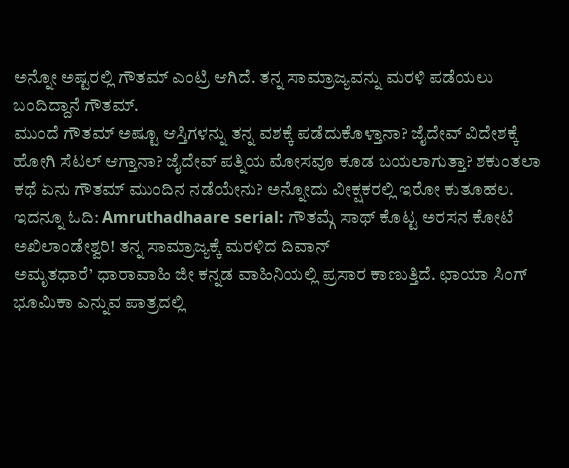ಅನ್ನೋ ಅಷ್ಟರಲ್ಲಿ ಗೌತಮ್ ಎಂಟ್ರಿ ಆಗಿದೆ. ತನ್ನ ಸಾಮ್ರಾಜ್ಯವನ್ನು ಮರಳಿ ಪಡೆಯಲು ಬಂದಿದ್ದಾನೆ ಗೌತಮ್.
ಮುಂದೆ ಗೌತಮ್ ಅಷ್ಟೂ ಆಸ್ತಿಗಳನ್ನು ತನ್ನ ವಶಕ್ಕೆ ಪಡೆದುಕೊಳ್ತಾನಾ? ಜೈದೇವ್ ವಿದೇಶಕ್ಕೆ ಹೋಗಿ ಸೆಟಲ್ ಆಗ್ತಾನಾ? ಜೈದೇವ್ ಪತ್ನಿಯ ಮೋಸವೂ ಕೂಡ ಬಯಲಾಗುತ್ತಾ? ಶಕುಂತಲಾ ಕಥೆ ಏನು ಗೌತಮ್ ಮುಂದಿನ ನಡೆಯೇನು? ಅನ್ನೋದು ವೀಕ್ಷಕರಲ್ಲಿ ಇರೋ ಕುತೂಹಲ.
ಇದನ್ನೂ ಓದಿ: Amruthadhaare serial: ಗೌತಮ್ಗೆ ಸಾಥ್ ಕೊಟ್ಟ ಅರಸನ ಕೋಟೆ ಅಖಿಲಾಂಡೇಶ್ವರಿ! ತನ್ನ ಸಾಮ್ರಾಜ್ಯಕ್ಕೆ ಮರಳಿದ ದಿವಾನ್
ಅಮೃತಧಾರೆ’ ಧಾರಾವಾಹಿ ಜೀ ಕನ್ನಡ ವಾಹಿನಿಯಲ್ಲಿ ಪ್ರಸಾರ ಕಾಣುತ್ತಿದೆ. ಛಾಯಾ ಸಿಂಗ್ ಭೂಮಿಕಾ ಎನ್ನುವ ಪಾತ್ರದಲ್ಲಿ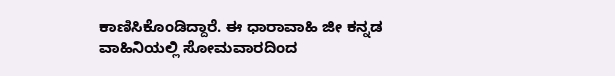ಕಾಣಿಸಿಕೊಂಡಿದ್ದಾರೆ. ಈ ಧಾರಾವಾಹಿ ಜೀ ಕನ್ನಡ ವಾಹಿನಿಯಲ್ಲಿ ಸೋಮವಾರದಿಂದ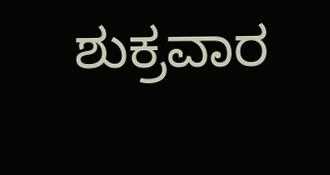ಶುಕ್ರವಾರ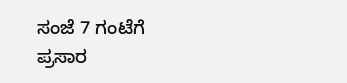ಸಂಜೆ 7 ಗಂಟೆಗೆ ಪ್ರಸಾರ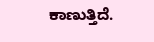ಕಾಣುತ್ತಿದೆ.